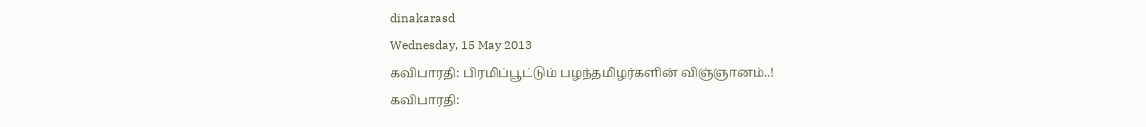dinakarasd
Wednesday, 15 May 2013
கவிபாரதி: பிரமிப்பூட்டும் பழந்தமிழர்களின் விஞ்ஞானம்..!
கவிபாரதி: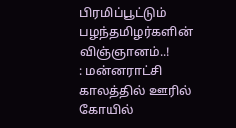பிரமிப்பூட்டும் பழந்தமிழர்களின் விஞ்ஞானம்..!
: மன்னராட்சி காலத்தில் ஊரில் கோயில்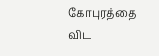கோபுரத்தை விட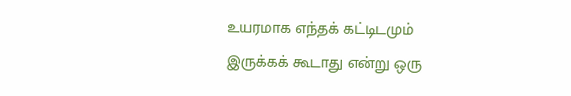உயரமாக எந்தக் கட்டிடமும் இருக்கக் கூடாது என்று ஒரு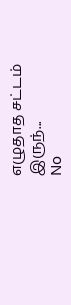எழுதாத சட்டம் இருந்...
No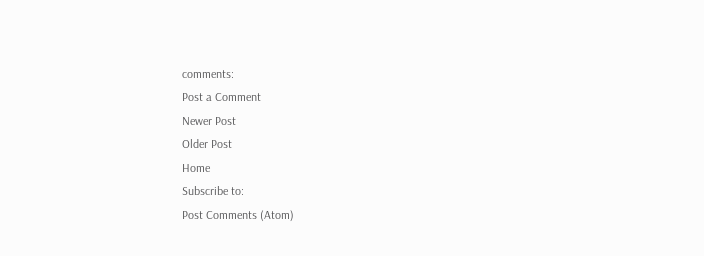comments:
Post a Comment
Newer Post
Older Post
Home
Subscribe to:
Post Comments (Atom)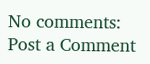No comments:
Post a Comment